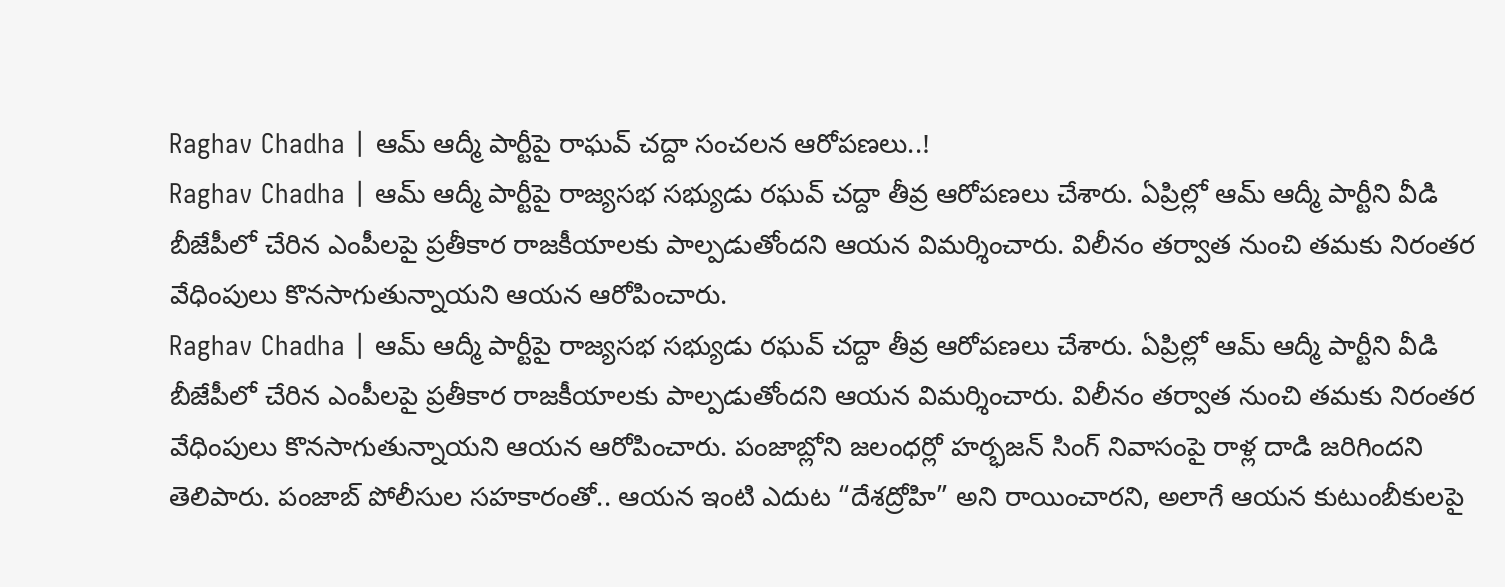Raghav Chadha | ఆమ్ ఆద్మీ పార్టీపై రాఘవ్ చద్దా సంచలన ఆరోపణలు..!
Raghav Chadha | ఆమ్ ఆద్మీ పార్టీపై రాజ్యసభ సభ్యుడు రఘవ్ చద్దా తీవ్ర ఆరోపణలు చేశారు. ఏప్రిల్లో ఆమ్ ఆద్మీ పార్టీని వీడి బీజేపీలో చేరిన ఎంపీలపై ప్రతీకార రాజకీయాలకు పాల్పడుతోందని ఆయన విమర్శించారు. విలీనం తర్వాత నుంచి తమకు నిరంతర వేధింపులు కొనసాగుతున్నాయని ఆయన ఆరోపించారు.
Raghav Chadha | ఆమ్ ఆద్మీ పార్టీపై రాజ్యసభ సభ్యుడు రఘవ్ చద్దా తీవ్ర ఆరోపణలు చేశారు. ఏప్రిల్లో ఆమ్ ఆద్మీ పార్టీని వీడి బీజేపీలో చేరిన ఎంపీలపై ప్రతీకార రాజకీయాలకు పాల్పడుతోందని ఆయన విమర్శించారు. విలీనం తర్వాత నుంచి తమకు నిరంతర వేధింపులు కొనసాగుతున్నాయని ఆయన ఆరోపించారు. పంజాబ్లోని జలంధర్లో హర్భజన్ సింగ్ నివాసంపై రాళ్ల దాడి జరిగిందని తెలిపారు. పంజాబ్ పోలీసుల సహకారంతో.. ఆయన ఇంటి ఎదుట “దేశద్రోహి” అని రాయించారని, అలాగే ఆయన కుటుంబీకులపై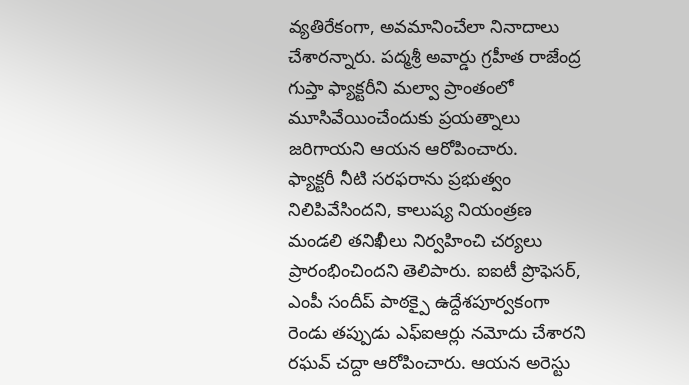వ్యతిరేకంగా, అవమానించేలా నినాదాలు చేశారన్నారు. పద్మశ్రీ అవార్డు గ్రహీత రాజేంద్ర గుప్తా ఫ్యాక్టరీని మల్వా ప్రాంతంలో మూసివేయించేందుకు ప్రయత్నాలు జరిగాయని ఆయన ఆరోపించారు.
ఫ్యాక్టరీ నీటి సరఫరాను ప్రభుత్వం నిలిపివేసిందని, కాలుష్య నియంత్రణ మండలి తనిఖీలు నిర్వహించి చర్యలు ప్రారంభించిందని తెలిపారు. ఐఐటీ ప్రొఫెసర్, ఎంపీ సందీప్ పాఠక్పై ఉద్దేశపూర్వకంగా రెండు తప్పుడు ఎఫ్ఐఆర్లు నమోదు చేశారని రఘవ్ చద్దా ఆరోపించారు. ఆయన అరెస్టు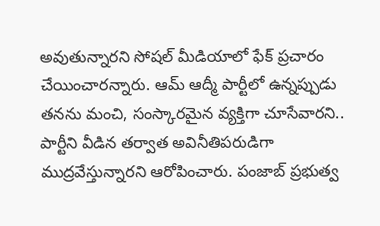అవుతున్నారని సోషల్ మీడియాలో ఫేక్ ప్రచారం చేయించారన్నారు. ఆమ్ ఆద్మీ పార్టీలో ఉన్నప్పుడు తనను మంచి, సంస్కారమైన వ్యక్తిగా చూసేవారని.. పార్టీని వీడిన తర్వాత అవినీతిపరుడిగా ముద్రవేస్తున్నారని ఆరోపించారు. పంజాబ్ ప్రభుత్వ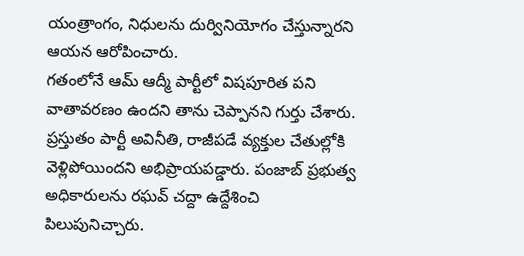యంత్రాంగం, నిధులను దుర్వినియోగం చేస్తున్నారని ఆయన ఆరోపించారు.
గతంలోనే ఆమ్ ఆద్మీ పార్టీలో విషపూరిత పని వాతావరణం ఉందని తాను చెప్పానని గుర్తు చేశారు. ప్రస్తుతం పార్టీ అవినీతి, రాజీపడే వ్యక్తుల చేతుల్లోకి వెళ్లిపోయిందని అభిప్రాయపడ్డారు. పంజాబ్ ప్రభుత్వ అధికారులను రఘవ్ చద్దా ఉద్దేశించి పిలుపునిచ్చారు.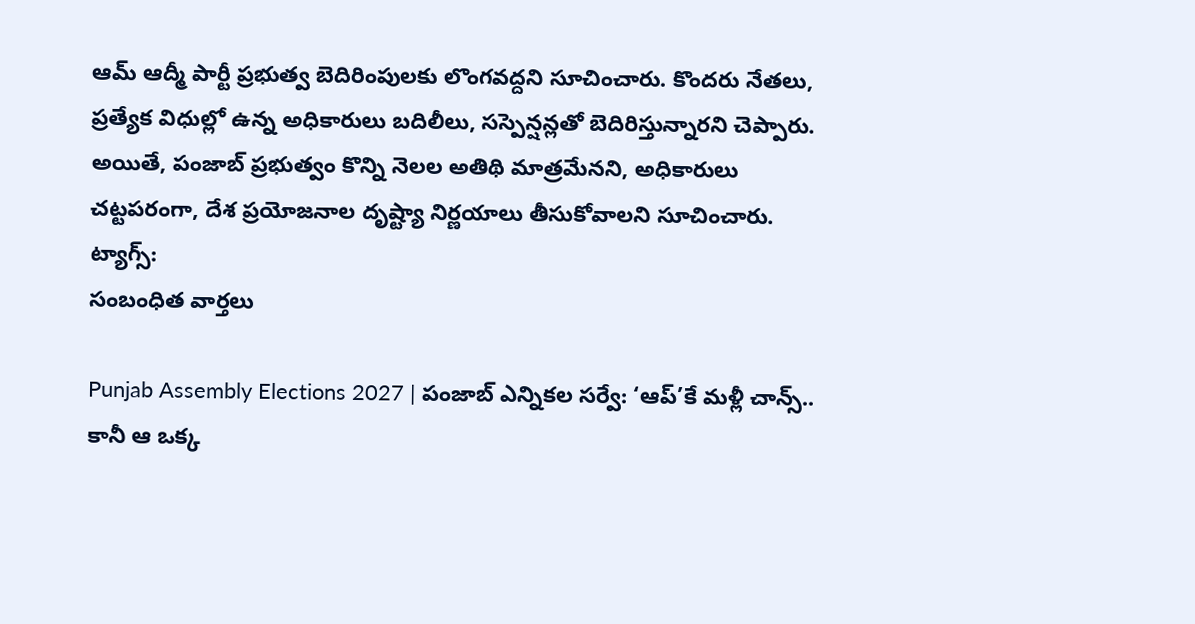ఆమ్ ఆద్మీ పార్టీ ప్రభుత్వ బెదిరింపులకు లొంగవద్దని సూచించారు. కొందరు నేతలు, ప్రత్యేక విధుల్లో ఉన్న అధికారులు బదిలీలు, సస్పెన్షన్లతో బెదిరిస్తున్నారని చెప్పారు. అయితే, పంజాబ్ ప్రభుత్వం కొన్ని నెలల అతిథి మాత్రమేనని, అధికారులు చట్టపరంగా, దేశ ప్రయోజనాల దృష్ట్యా నిర్ణయాలు తీసుకోవాలని సూచించారు.
ట్యాగ్స్:
సంబంధిత వార్తలు

Punjab Assembly Elections 2027 | పంజాబ్ ఎన్నికల సర్వే: ‘ఆప్’కే మళ్లీ చాన్స్.. కానీ ఆ ఒక్క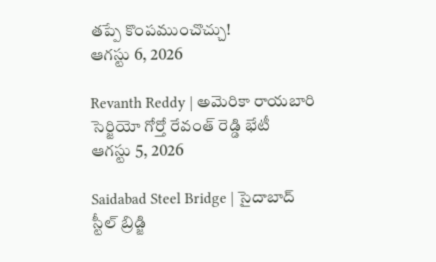తప్పే కొంపముంచొచ్చు!
ఆగస్టు 6, 2026

Revanth Reddy | అమెరికా రాయబారి సెర్జియో గోర్తో రేవంత్ రెడ్డి భేటీ
ఆగస్టు 5, 2026

Saidabad Steel Bridge | సైదాబాద్ స్టీల్ బ్రిడ్జి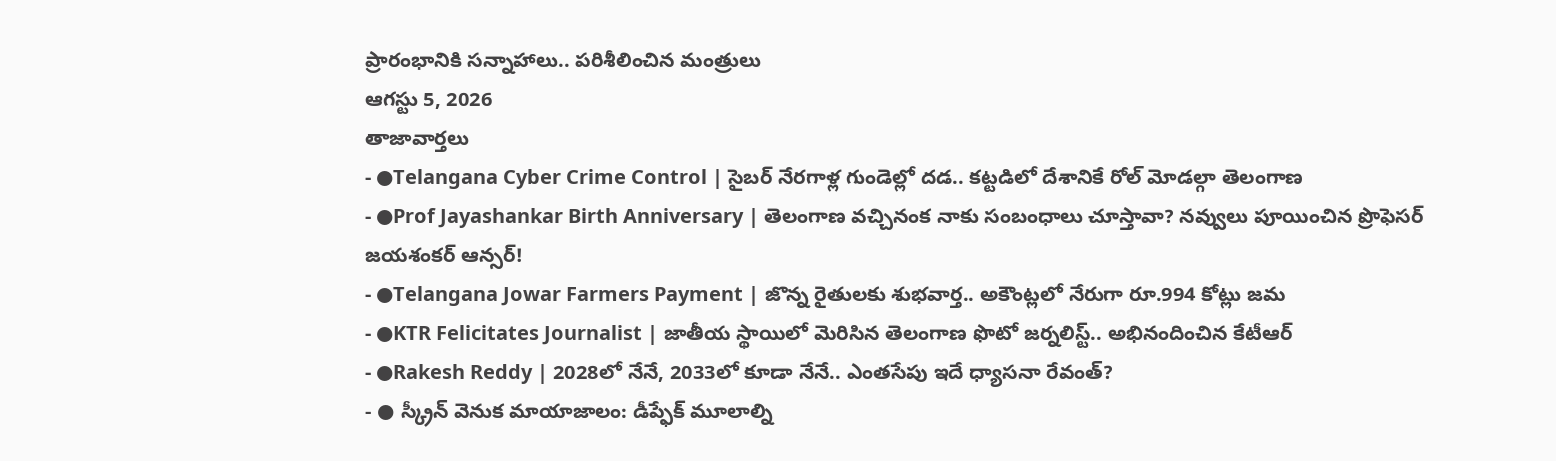ప్రారంభానికి సన్నాహాలు.. పరిశీలించిన మంత్రులు
ఆగస్టు 5, 2026
తాజావార్తలు
- ●Telangana Cyber Crime Control | సైబర్ నేరగాళ్ల గుండెల్లో దడ.. కట్టడిలో దేశానికే రోల్ మోడల్గా తెలంగాణ
- ●Prof Jayashankar Birth Anniversary | తెలంగాణ వచ్చినంక నాకు సంబంధాలు చూస్తావా? నవ్వులు పూయించిన ప్రొఫెసర్ జయశంకర్ ఆన్సర్!
- ●Telangana Jowar Farmers Payment | జొన్న రైతులకు శుభవార్త.. అకౌంట్లలో నేరుగా రూ.994 కోట్లు జమ
- ●KTR Felicitates Journalist | జాతీయ స్థాయిలో మెరిసిన తెలంగాణ ఫొటో జర్నలిస్ట్.. అభినందించిన కేటీఆర్
- ●Rakesh Reddy | 2028లో నేనే, 2033లో కూడా నేనే.. ఎంతసేపు ఇదే ధ్యాసనా రేవంత్?
- ● స్క్రీన్ వెనుక మాయాజాలం: డీప్ఫేక్ మూలాల్ని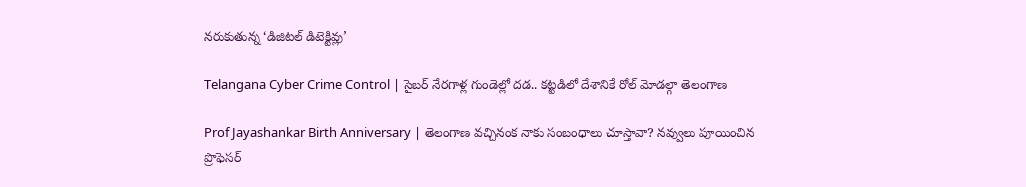నరుకుతున్న ‘డిజిటల్ డిటెక్టివ్లు’

Telangana Cyber Crime Control | సైబర్ నేరగాళ్ల గుండెల్లో దడ.. కట్టడిలో దేశానికే రోల్ మోడల్గా తెలంగాణ

Prof Jayashankar Birth Anniversary | తెలంగాణ వచ్చినంక నాకు సంబంధాలు చూస్తావా? నవ్వులు పూయించిన ప్రొఫెసర్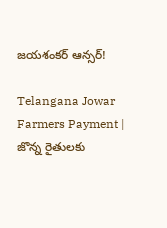జయశంకర్ ఆన్సర్!

Telangana Jowar Farmers Payment | జొన్న రైతులకు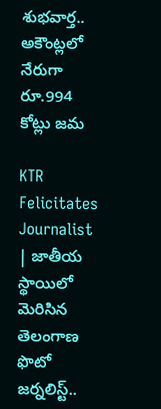శుభవార్త.. అకౌంట్లలో నేరుగా రూ.994 కోట్లు జమ

KTR Felicitates Journalist | జాతీయ స్థాయిలో మెరిసిన తెలంగాణ ఫొటో జర్నలిస్ట్..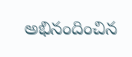అభినందించిన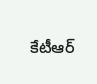కేటీఆర్